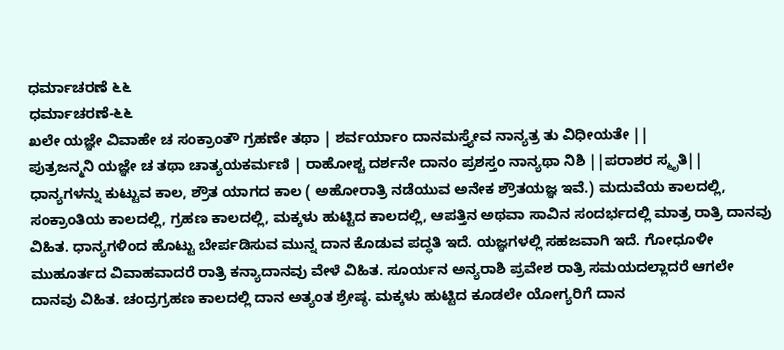ಧರ್ಮಾಚರಣೆ ೬೬
ಧರ್ಮಾಚರಣೆ-೬೬
ಖಲೇ ಯಜ್ಞೇ ವಿವಾಹೇ ಚ ಸಂಕ್ರಾಂತೌ ಗ್ರಹಣೇ ತಥಾ | ಶರ್ವರ್ಯಾಂ ದಾನಮಸ್ತ್ಯೇವ ನಾನ್ಯತ್ರ ತು ವಿಧೀಯತೇ ||
ಪುತ್ರಜನ್ಮನಿ ಯಜ್ಞೇ ಚ ತಥಾ ಚಾತ್ಯಯಕರ್ಮಣಿ | ರಾಹೋಶ್ಚ ದರ್ಶನೇ ದಾನಂ ಪ್ರಶಸ್ತಂ ನಾನ್ಯಥಾ ನಿಶಿ ||ಪರಾಶರ ಸ್ಮೃತಿ||
ಧಾನ್ಯಗಳನ್ನು ಕುಟ್ಟುವ ಕಾಲ, ಶ್ರೌತ ಯಾಗದ ಕಾಲ ( ಅಹೋರಾತ್ರಿ ನಡೆಯುವ ಅನೇಕ ಶ್ರೌತಯಜ್ಞ ಇವೆ.) ಮದುವೆಯ ಕಾಲದಲ್ಲಿ, ಸಂಕ್ರಾಂತಿಯ ಕಾಲದಲ್ಲಿ, ಗ್ರಹಣ ಕಾಲದಲ್ಲಿ, ಮಕ್ಕಳು ಹುಟ್ಟಿದ ಕಾಲದಲ್ಲಿ, ಆಪತ್ತಿನ ಅಥವಾ ಸಾವಿನ ಸಂದರ್ಭದಲ್ಲಿ ಮಾತ್ರ ರಾತ್ರಿ ದಾನವು ವಿಹಿತ. ಧಾನ್ಯಗಳಿಂದ ಹೊಟ್ಟು ಬೇರ್ಪಡಿಸುವ ಮುನ್ನ ದಾನ ಕೊಡುವ ಪದ್ಧತಿ ಇದೆ. ಯಜ್ಞಗಳಲ್ಲಿ ಸಹಜವಾಗಿ ಇದೆ. ಗೋಧೂಳೀ ಮುಹೂರ್ತದ ವಿವಾಹವಾದರೆ ರಾತ್ರಿ ಕನ್ಯಾದಾನವು ವೇಳೆ ವಿಹಿತ. ಸೂರ್ಯನ ಅನ್ಯರಾಶಿ ಪ್ರವೇಶ ರಾತ್ರಿ ಸಮಯದಲ್ಲಾದರೆ ಆಗಲೇ ದಾನವು ವಿಹಿತ. ಚಂದ್ರಗ್ರಹಣ ಕಾಲದಲ್ಲಿ ದಾನ ಅತ್ಯಂತ ಶ್ರೇಷ್ಠ. ಮಕ್ಕಳು ಹುಟ್ಟಿದ ಕೂಡಲೇ ಯೋಗ್ಯರಿಗೆ ದಾನ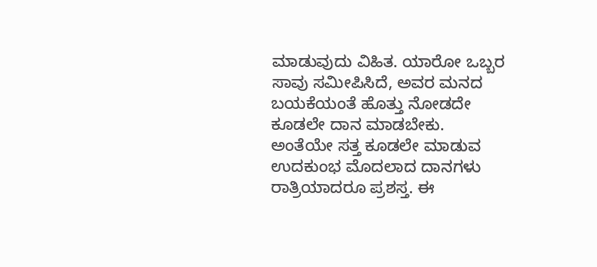ಮಾಡುವುದು ವಿಹಿತ. ಯಾರೋ ಒಬ್ಬರ ಸಾವು ಸಮೀಪಿಸಿದೆ, ಅವರ ಮನದ ಬಯಕೆಯಂತೆ ಹೊತ್ತು ನೋಡದೇ ಕೂಡಲೇ ದಾನ ಮಾಡಬೇಕು. ಅಂತೆಯೇ ಸತ್ತ ಕೂಡಲೇ ಮಾಡುವ ಉದಕುಂಭ ಮೊದಲಾದ ದಾನಗಳು ರಾತ್ರಿಯಾದರೂ ಪ್ರಶಸ್ತ. ಈ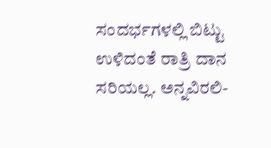ಸಂದರ್ಭಗಳಲ್ಲಿ ಬಿಟ್ಟು ಉಳಿದಂತೆ ರಾತ್ರಿ ದಾನ ಸರಿಯಲ್ಲ. ಅನ್ನವಿರಲಿ-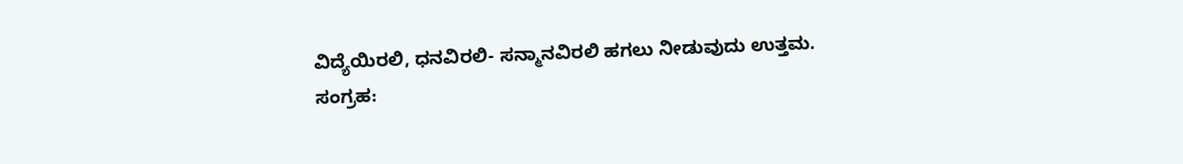ವಿದ್ಯೆಯಿರಲಿ, ಧನವಿರಲಿ- ಸನ್ಮಾನವಿರಲಿ ಹಗಲು ನೀಡುವುದು ಉತ್ತಮ.
ಸಂಗ್ರಹ: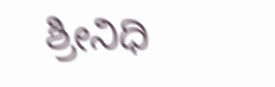ಶ್ರೀನಿಧಿ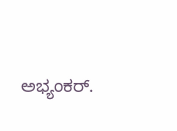ಅಭ್ಯಂಕರ್.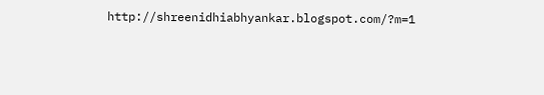http://shreenidhiabhyankar.blogspot.com/?m=1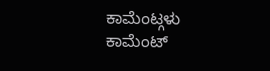ಕಾಮೆಂಟ್ಗಳು
ಕಾಮೆಂಟ್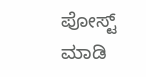ಪೋಸ್ಟ್ ಮಾಡಿ